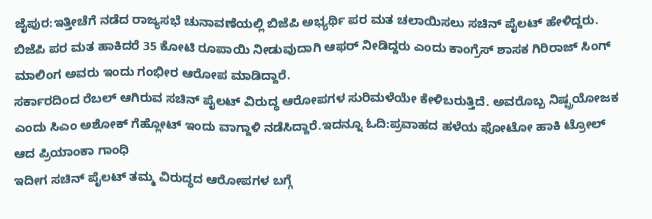ಜೈಪುರ:ಇತ್ತೀಚೆಗೆ ನಡೆದ ರಾಜ್ಯಸಭೆ ಚುನಾವಣೆಯಲ್ಲಿ ಬಿಜೆಪಿ ಅಭ್ಯರ್ಥಿ ಪರ ಮತ ಚಲಾಯಿಸಲು ಸಚಿನ್ ಪೈಲಟ್ ಹೇಳಿದ್ದರು. ಬಿಜೆಪಿ ಪರ ಮತ ಹಾಕಿದರೆ 35 ಕೋಟಿ ರೂಪಾಯಿ ನೀಡುವುದಾಗಿ ಆಫರ್ ನೀಡಿದ್ದರು ಎಂದು ಕಾಂಗ್ರೆಸ್ ಶಾಸಕ ಗಿರಿರಾಜ್ ಸಿಂಗ್ ಮಾಲಿಂಗ ಅವರು ಇಂದು ಗಂಭೀರ ಆರೋಪ ಮಾಡಿದ್ದಾರೆ.
ಸರ್ಕಾರದಿಂದ ರೆಬಲ್ ಆಗಿರುವ ಸಚಿನ್ ಪೈಲಟ್ ವಿರುದ್ಧ ಆರೋಪಗಳ ಸುರಿಮಳೆಯೇ ಕೇಳಿಬರುತ್ತಿದೆ. ಅವರೊಬ್ಬ ನಿಷ್ಪ್ರಯೋಜಕ ಎಂದು ಸಿಎಂ ಅಶೋಕ್ ಗೆಹ್ಲೋಟ್ ಇಂದು ವಾಗ್ದಾಳಿ ನಡೆಸಿದ್ದಾರೆ.ಇದನ್ನೂ ಓದಿ:ಪ್ರವಾಹದ ಹಳೆಯ ಫೋಟೋ ಹಾಕಿ ಟ್ರೋಲ್‌ ಆದ ಪ್ರಿಯಾಂಕಾ ಗಾಂಧಿ
ಇದೀಗ ಸಚಿನ್ ಪೈಲಟ್ ತಮ್ಮ ವಿರುದ್ಧದ ಆರೋಪಗಳ ಬಗ್ಗೆ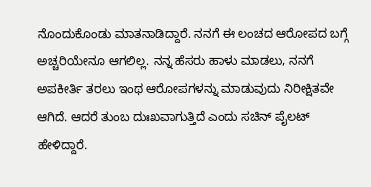ನೊಂದುಕೊಂಡು ಮಾತನಾಡಿದ್ದಾರೆ. ನನಗೆ ಈ ಲಂಚದ ಆರೋಪದ ಬಗ್ಗೆ ಅಚ್ಚರಿಯೇನೂ ಆಗಲಿಲ್ಲ. ನನ್ನ ಹೆಸರು ಹಾಳು ಮಾಡಲು, ನನಗೆ ಅಪಕೀರ್ತಿ ತರಲು ಇಂಥ ಆರೋಪಗಳನ್ನು ಮಾಡುವುದು ನಿರೀಕ್ಷಿತವೇ ಆಗಿದೆ. ಆದರೆ ತುಂಬ ದುಃಖವಾಗುತ್ತಿದೆ ಎಂದು ಸಚಿನ್ ಪೈಲಟ್ ಹೇಳಿದ್ದಾರೆ.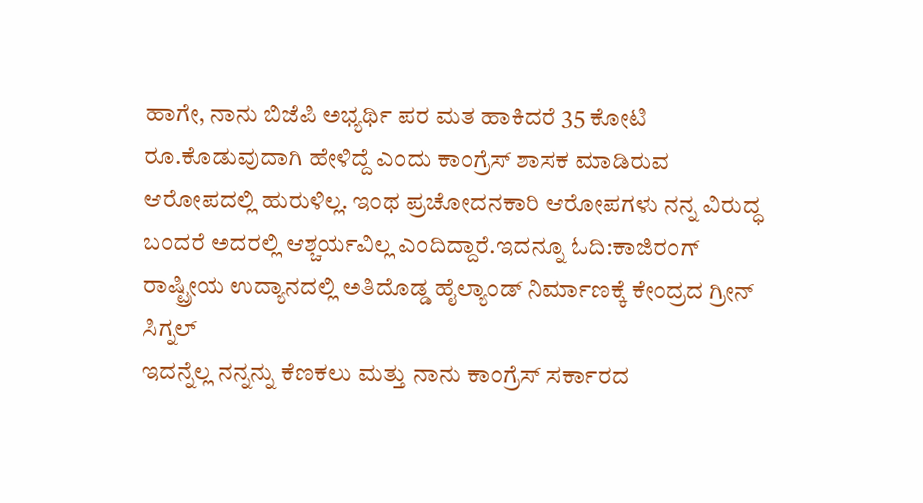ಹಾಗೇ, ನಾನು ಬಿಜೆಪಿ ಅಭ್ಯರ್ಥಿ ಪರ ಮತ ಹಾಕಿದರೆ 35 ಕೋಟಿ ರೂ.ಕೊಡುವುದಾಗಿ ಹೇಳಿದ್ದೆ ಎಂದು ಕಾಂಗ್ರೆಸ್ ಶಾಸಕ ಮಾಡಿರುವ ಆರೋಪದಲ್ಲಿ ಹುರುಳಿಲ್ಲ. ಇಂಥ ಪ್ರಚೋದನಕಾರಿ ಆರೋಪಗಳು ನನ್ನ ವಿರುದ್ಧ ಬಂದರೆ ಅದರಲ್ಲಿ ಆಶ್ಚರ್ಯವಿಲ್ಲ ಎಂದಿದ್ದಾರೆ.ಇದನ್ನೂ ಓದಿ:ಕಾಜಿರಂಗ್ ರಾಷ್ಟ್ರೀಯ ಉದ್ಯಾನದಲ್ಲಿ ಅತಿದೊಡ್ಡ ಹೈಲ್ಯಾಂಡ್ ನಿರ್ಮಾಣಕ್ಕೆ ಕೇಂದ್ರದ ಗ್ರೀನ್ ಸಿಗ್ನಲ್
ಇದನ್ನೆಲ್ಲ ನನ್ನನ್ನು ಕೆಣಕಲು ಮತ್ತು ನಾನು ಕಾಂಗ್ರೆಸ್ ಸರ್ಕಾರದ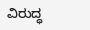ವಿರುದ್ಧ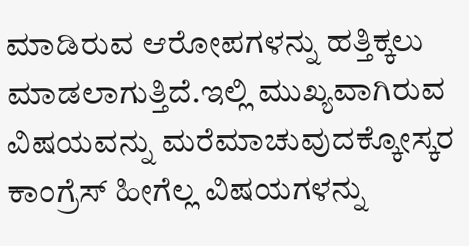ಮಾಡಿರುವ ಆರೋಪಗಳನ್ನು ಹತ್ತಿಕ್ಕಲು ಮಾಡಲಾಗುತ್ತಿದೆ.ಇಲ್ಲಿ ಮುಖ್ಯವಾಗಿರುವ ವಿಷಯವನ್ನು ಮರೆಮಾಚುವುದಕ್ಕೋಸ್ಕರ ಕಾಂಗ್ರೆಸ್ ಹೀಗೆಲ್ಲ ವಿಷಯಗಳನ್ನು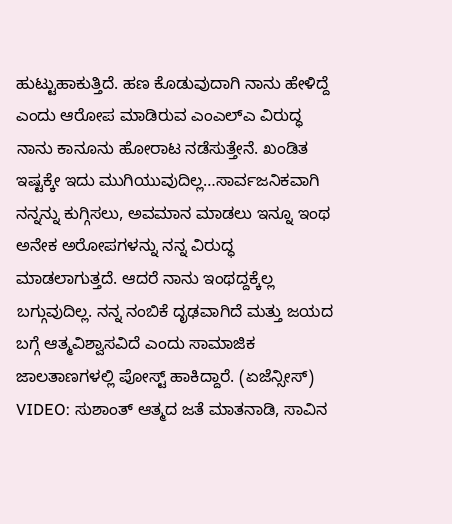ಹುಟ್ಟುಹಾಕುತ್ತಿದೆ. ಹಣ ಕೊಡುವುದಾಗಿ ನಾನು ಹೇಳಿದ್ದೆ ಎಂದು ಆರೋಪ ಮಾಡಿರುವ ಎಂಎಲ್ಎ ವಿರುದ್ಧ ನಾನು ಕಾನೂನು ಹೋರಾಟ ನಡೆಸುತ್ತೇನೆ. ಖಂಡಿತ ಇಷ್ಟಕ್ಕೇ ಇದು ಮುಗಿಯುವುದಿಲ್ಲ…ಸಾರ್ವಜನಿಕವಾಗಿ ನನ್ನನ್ನು ಕುಗ್ಗಿಸಲು, ಅವಮಾನ ಮಾಡಲು ಇನ್ನೂ ಇಂಥ ಅನೇಕ ಅರೋಪಗಳನ್ನು ನನ್ನ ವಿರುದ್ಧ ಮಾಡಲಾಗುತ್ತದೆ. ಆದರೆ ನಾನು ಇಂಥದ್ದಕ್ಕೆಲ್ಲ ಬಗ್ಗುವುದಿಲ್ಲ. ನನ್ನ ನಂಬಿಕೆ ದೃಢವಾಗಿದೆ ಮತ್ತು ಜಯದ ಬಗ್ಗೆ ಆತ್ಮವಿಶ್ವಾಸವಿದೆ ಎಂದು ಸಾಮಾಜಿಕ ಜಾಲತಾಣಗಳಲ್ಲಿ ಪೋಸ್ಟ್ ಹಾಕಿದ್ದಾರೆ. (ಏಜೆನ್ಸೀಸ್)
VIDEO: ಸುಶಾಂತ್ ಆತ್ಮದ ಜತೆ ಮಾತನಾಡಿ, ಸಾವಿನ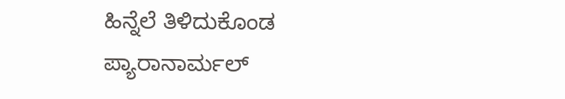ಹಿನ್ನೆಲೆ ತಿಳಿದುಕೊಂಡ ಪ್ಯಾರಾನಾರ್ಮಲ್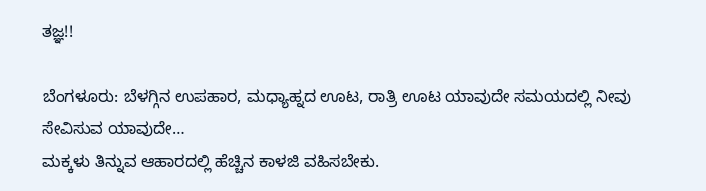ತಜ್ಞ!!

ಬೆಂಗಳೂರು: ಬೆಳಗ್ಗಿನ ಉಪಹಾರ, ಮಧ್ಯಾಹ್ನದ ಊಟ, ರಾತ್ರಿ ಊಟ ಯಾವುದೇ ಸಮಯದಲ್ಲಿ ನೀವು ಸೇವಿಸುವ ಯಾವುದೇ…
ಮಕ್ಕಳು ತಿನ್ನುವ ಆಹಾರದಲ್ಲಿ ಹೆಚ್ಚಿನ ಕಾಳಜಿ ವಹಿಸಬೇಕು.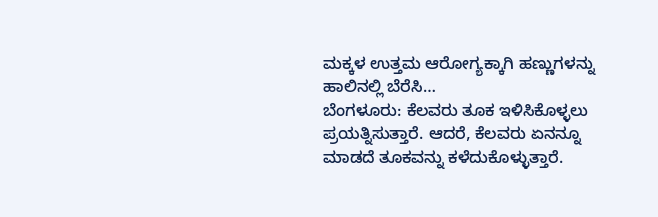ಮಕ್ಕಳ ಉತ್ತಮ ಆರೋಗ್ಯಕ್ಕಾಗಿ ಹಣ್ಣುಗಳನ್ನು ಹಾಲಿನಲ್ಲಿ ಬೆರೆಸಿ…
ಬೆಂಗಳೂರು: ಕೆಲವರು ತೂಕ ಇಳಿಸಿಕೊಳ್ಳಲು ಪ್ರಯತ್ನಿಸುತ್ತಾರೆ. ಆದರೆ, ಕೆಲವರು ಏನನ್ನೂ ಮಾಡದೆ ತೂಕವನ್ನು ಕಳೆದುಕೊಳ್ಳುತ್ತಾರೆ.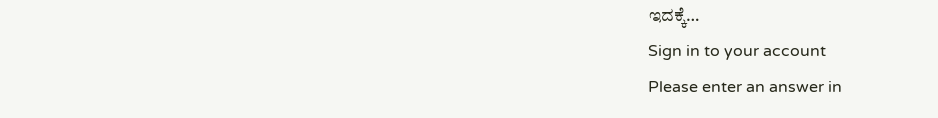ಇದಕ್ಕೆ…
Sign in to your account
Please enter an answer in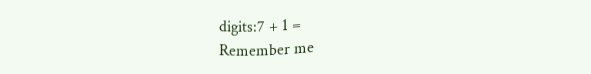digits:7 + 1 =
Remember me